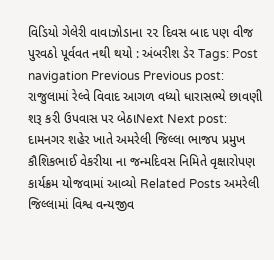વિડિયો ગેલેરી વાવાઝોડાના ૨૨ દિવસ બાદ પણ વીજ પુરવઠો પૂર્વવત નથી થયો : અંબરીશ ડેર Tags: Post navigation Previous Previous post: રાજુલામાં રેલ્વે વિવાદ આગળ વધ્યો ધારાસભ્યે છાવણી શરૂ કરી ઉપવાસ પર બેઠાNext Next post: દામનગર શહેર ખાતે અમરેલી જિલ્લા ભાજપ પ્રમુખ કૌશિકભાઈ વેકરીયા ના જન્મદિવસ નિમિતે વૃક્ષારોપણ કાર્યક્રમ યોજવામાં આવ્યો Related Posts અમરેલી જિલ્લામાં વિશ્વ વન્યજીવ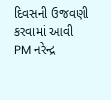દિવસની ઉજવણી કરવામાં આવી PM નરેન્દ્ર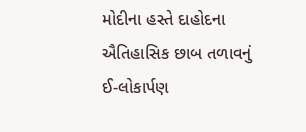મોદીના હસ્તે દાહોદના ઐતિહાસિક છાબ તળાવનું ઈ-લોકાર્પણ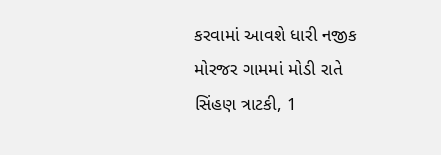કરવામાં આવશે ધારી નજીક મોરજર ગામમાં મોડી રાતે સિંહણ ત્રાટકી, 1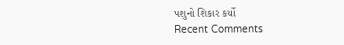પશુનો શિકાર કર્યો
Recent Comments